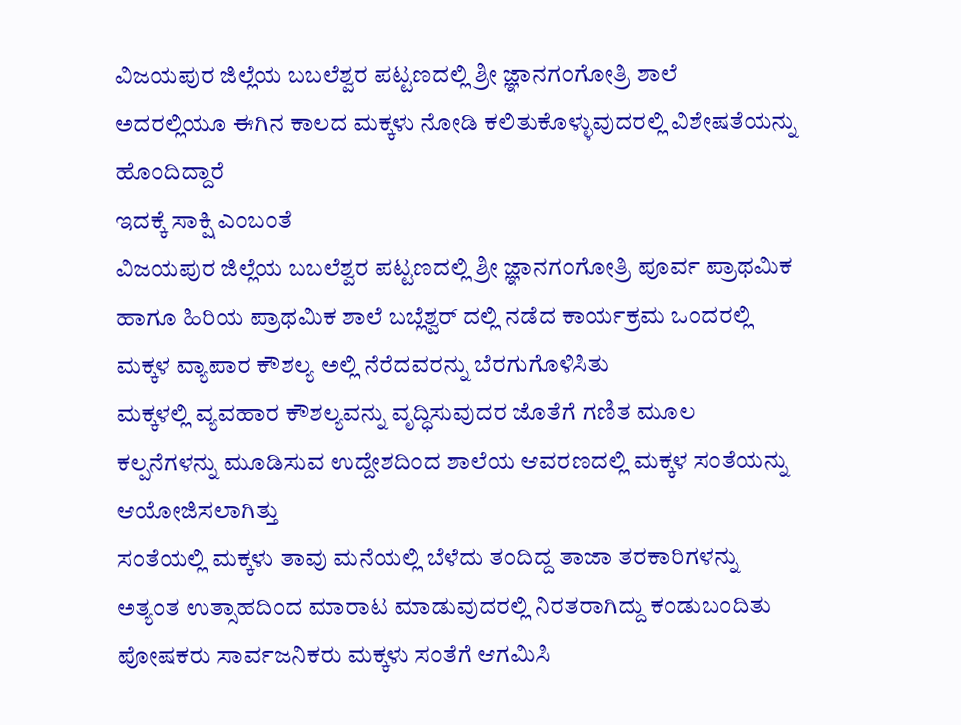ವಿಜಯಪುರ ಜಿಲ್ಲೆಯ ಬಬಲೆಶ್ವರ ಪಟ್ಟಣದಲ್ಲಿ ಶ್ರೀ ಜ್ಞಾನಗಂಗೋತ್ರಿ ಶಾಲೆ
ಅದರಲ್ಲಿಯೂ ಈಗಿನ ಕಾಲದ ಮಕ್ಕಳು ನೋಡಿ ಕಲಿತುಕೊಳ್ಳುವುದರಲ್ಲಿ ವಿಶೇಷತೆಯನ್ನು ಹೊಂದಿದ್ದಾರೆ
ಇದಕ್ಕೆ ಸಾಕ್ಷಿ ಎಂಬಂತೆ
ವಿಜಯಪುರ ಜಿಲ್ಲೆಯ ಬಬಲೆಶ್ವರ ಪಟ್ಟಣದಲ್ಲಿ ಶ್ರೀ ಜ್ಞಾನಗಂಗೋತ್ರಿ ಪೂರ್ವ ಪ್ರಾಥಮಿಕ ಹಾಗೂ ಹಿರಿಯ ಪ್ರಾಥಮಿಕ ಶಾಲೆ ಬಬ್ಲೆಶ್ವರ್ ದಲ್ಲಿ ನಡೆದ ಕಾರ್ಯಕ್ರಮ ಒಂದರಲ್ಲಿ ಮಕ್ಕಳ ವ್ಯಾಪಾರ ಕೌಶಲ್ಯ ಅಲ್ಲಿ ನೆರೆದವರನ್ನು ಬೆರಗುಗೊಳಿಸಿತು
ಮಕ್ಕಳಲ್ಲಿ ವ್ಯವಹಾರ ಕೌಶಲ್ಯವನ್ನು ವೃದ್ಧಿಸುವುದರ ಜೊತೆಗೆ ಗಣಿತ ಮೂಲ ಕಲ್ಪನೆಗಳನ್ನು ಮೂಡಿಸುವ ಉದ್ದೇಶದಿಂದ ಶಾಲೆಯ ಆವರಣದಲ್ಲಿ ಮಕ್ಕಳ ಸಂತೆಯನ್ನು ಆಯೋಜಿಸಲಾಗಿತ್ತು
ಸಂತೆಯಲ್ಲಿ ಮಕ್ಕಳು ತಾವು ಮನೆಯಲ್ಲಿ ಬೆಳೆದು ತಂದಿದ್ದ ತಾಜಾ ತರಕಾರಿಗಳನ್ನು ಅತ್ಯಂತ ಉತ್ಸಾಹದಿಂದ ಮಾರಾಟ ಮಾಡುವುದರಲ್ಲಿ ನಿರತರಾಗಿದ್ದು ಕಂಡುಬಂದಿತು ಪೋಷಕರು ಸಾರ್ವಜನಿಕರು ಮಕ್ಕಳು ಸಂತೆಗೆ ಆಗಮಿಸಿ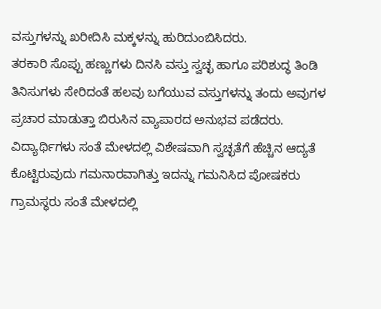ವಸ್ತುಗಳನ್ನು ಖರೀದಿಸಿ ಮಕ್ಕಳನ್ನು ಹುರಿದುಂಬಿಸಿದರು.
ತರಕಾರಿ ಸೊಪ್ಪು ಹಣ್ಣುಗಳು ದಿನಸಿ ವಸ್ತು ಸ್ವಚ್ಛ ಹಾಗೂ ಪರಿಶುದ್ಧ ತಿಂಡಿ ತಿನಿಸುಗಳು ಸೇರಿದಂತೆ ಹಲವು ಬಗೆಯುವ ವಸ್ತುಗಳನ್ನು ತಂದು ಅವುಗಳ ಪ್ರಚಾರ ಮಾಡುತ್ತಾ ಬಿರುಸಿನ ವ್ಯಾಪಾರದ ಅನುಭವ ಪಡೆದರು.
ವಿದ್ಯಾರ್ಥಿಗಳು ಸಂತೆ ಮೇಳದಲ್ಲಿ ವಿಶೇಷವಾಗಿ ಸ್ವಚ್ಛತೆಗೆ ಹೆಚ್ಚಿನ ಆದ್ಯತೆ ಕೊಟ್ಟಿರುವುದು ಗಮನಾರವಾಗಿತ್ತು ಇದನ್ನು ಗಮನಿಸಿದ ಪೋಷಕರು ಗ್ರಾಮಸ್ಥರು ಸಂತೆ ಮೇಳದಲ್ಲಿ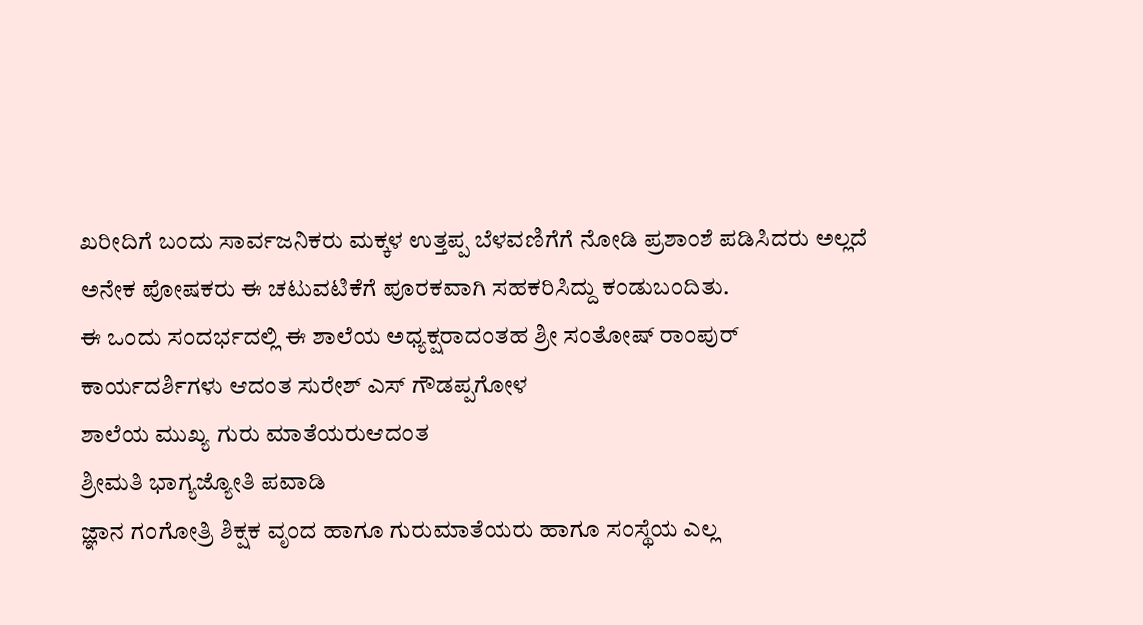ಖರೀದಿಗೆ ಬಂದು ಸಾರ್ವಜನಿಕರು ಮಕ್ಕಳ ಉತ್ತಪ್ಪ ಬೆಳವಣಿಗೆಗೆ ನೋಡಿ ಪ್ರಶಾಂಶೆ ಪಡಿಸಿದರು ಅಲ್ಲದೆ ಅನೇಕ ಪೋಷಕರು ಈ ಚಟುವಟಿಕೆಗೆ ಪೂರಕವಾಗಿ ಸಹಕರಿಸಿದ್ದು ಕಂಡುಬಂದಿತು.
ಈ ಒಂದು ಸಂದರ್ಭದಲ್ಲಿ ಈ ಶಾಲೆಯ ಅಧ್ಯಕ್ಷರಾದಂತಹ ಶ್ರೀ ಸಂತೋಷ್ ರಾಂಪುರ್
ಕಾರ್ಯದರ್ಶಿಗಳು ಆದಂತ ಸುರೇಶ್ ಎಸ್ ಗೌಡಪ್ಪಗೋಳ
ಶಾಲೆಯ ಮುಖ್ಯ ಗುರು ಮಾತೆಯರುಆದಂತ
ಶ್ರೀಮತಿ ಭಾಗ್ಯಜ್ಯೋತಿ ಪವಾಡಿ
ಜ್ಞಾನ ಗಂಗೋತ್ರಿ ಶಿಕ್ಷಕ ವೃಂದ ಹಾಗೂ ಗುರುಮಾತೆಯರು ಹಾಗೂ ಸಂಸ್ಥೆಯ ಎಲ್ಲ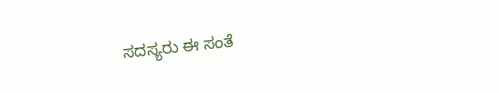ಸದಸ್ಯರು ಈ ಸಂತೆ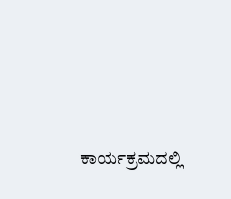ಕಾರ್ಯಕ್ರಮದಲ್ಲಿ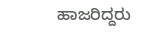ಹಾಜರಿದ್ದರು